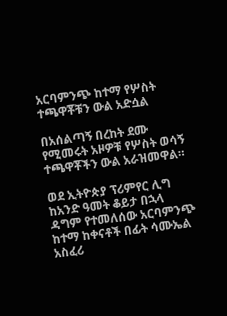አርባምንጭ ከተማ የሦስት ተጫዋቾቹን ውል አድሷል

በአሰልጣኝ በረከት ደሙ የሚመሩት አዞዎቹ የሦስት ወሳኝ ተጫዋቾችን ውል አራዝመዋል።

ወደ ኢትዮጵያ ፕሪምየር ሊግ ከአንድ ዓመት ቆይታ በኋላ ዳግም የተመለሰው አርባምንጭ ከተማ ከቀናቶች በፊት ሳሙኤል አስፈሪ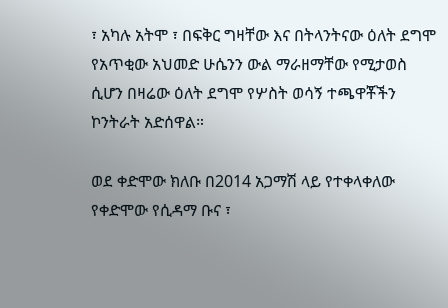፣ አካሉ አትሞ ፣ በፍቅር ግዛቸው እና በትላንትናው ዕለት ደግሞ የአጥቂው አህመድ ሁሴንን ውል ማራዘማቸው የሚታወስ ሲሆን በዛሬው ዕለት ደግሞ የሦስት ወሳኝ ተጫዋቾችን ኮንትራት አድሰዋል።

ወደ ቀድሞው ክለቡ በ2014 አጋማሽ ላይ የተቀላቀለው የቀድሞው የሲዳማ ቡና ፣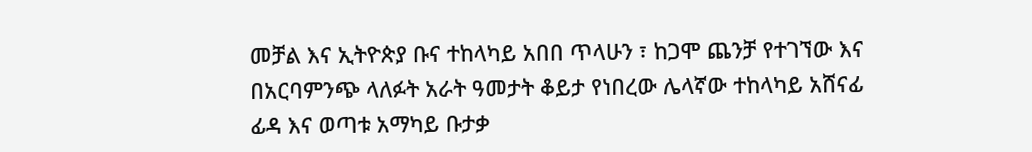መቻል እና ኢትዮጵያ ቡና ተከላካይ አበበ ጥላሁን ፣ ከጋሞ ጨንቻ የተገኘው እና በአርባምንጭ ላለፉት አራት ዓመታት ቆይታ የነበረው ሌላኛው ተከላካይ አሸናፊ ፊዳ እና ወጣቱ አማካይ ቡታቃ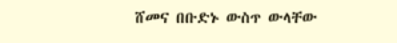ሸመና በቡድኑ ውስጥ ውላቸው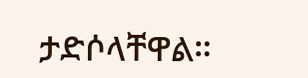ታድሶላቸዋል።